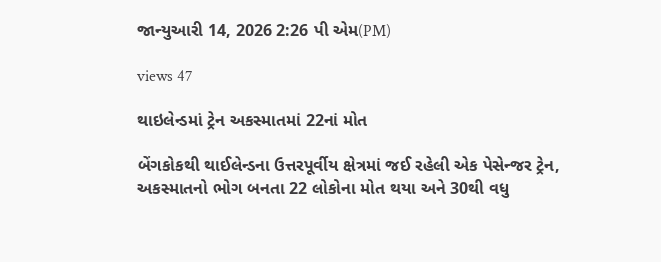જાન્યુઆરી 14, 2026 2:26 પી એમ(PM)

views 47

થાઇલેન્ડમાં ટ્રેન અકસ્માતમાં 22નાં મોત

બેંગકોકથી થાઈલેન્ડના ઉત્તરપૂર્વીય ક્ષેત્રમાં જઈ રહેલી એક પેસેન્જર ટ્રેન, અકસ્માતનો ભોગ બનતા 22 લોકોના મોત થયા અને 30થી વધુ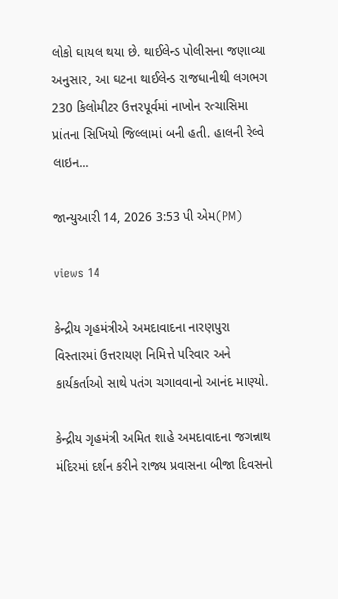લોકો ઘાયલ થયા છે. થાઈલેન્ડ પોલીસના જણાવ્યા અનુસાર, આ ઘટના થાઈલેન્ડ રાજધાનીથી લગભગ 230 કિલોમીટર ઉત્તરપૂર્વમાં નાખોન રત્ચાસિમા પ્રાંતના સિખિયો જિલ્લામાં બની હતી. હાલની રેલ્વે લાઇન...

જાન્યુઆરી 14, 2026 3:53 પી એમ(PM)

views 14

કેન્દ્રીય ગૃહમંત્રીએ અમદાવાદના નારણપુરા વિસ્તારમાં ઉત્તરાયણ નિમિત્તે પરિવાર અને કાર્યકર્તાઓ સાથે પતંગ ચગાવવાનો આનંદ માણ્યો.

કેન્દ્રીય ગૃહમંત્રી અમિત શાહે અમદાવાદના જગન્નાથ મંદિરમાં દર્શન કરીને રાજ્ય પ્રવાસના બીજા દિવસનો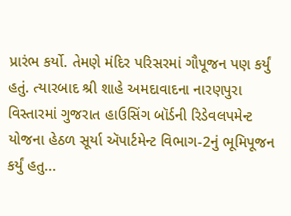પ્રારંભ કર્યો. તેમણે મંદિર પરિસરમાં ગૌપૂજન પણ કર્યું હતું. ત્યારબાદ શ્રી શાહે અમદાવાદના નારણપુરા વિસ્તારમાં ગુજરાત હાઉસિંગ બૉર્ડની રિડેવલપમેન્ટ યોજના હેઠળ સૂર્યા ઍપાર્ટમેન્ટ વિભાગ-2નું ભૂમિપૂજન કર્યું હતુ...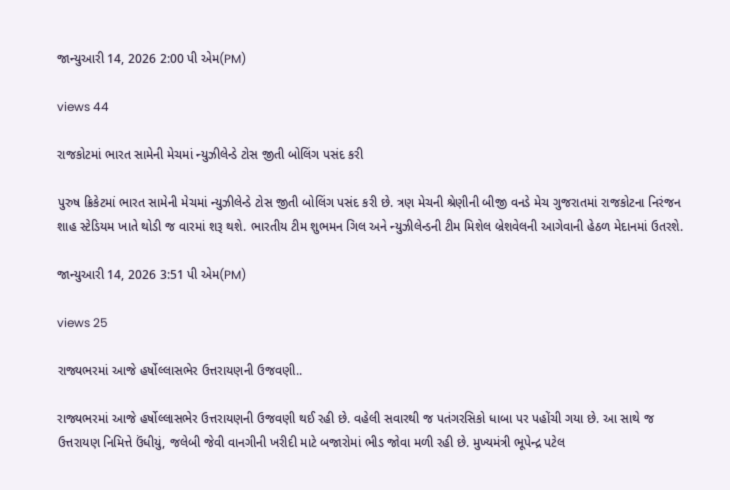જાન્યુઆરી 14, 2026 2:00 પી એમ(PM)

views 44

રાજકોટમાં ભારત સામેની મેચમાં ન્યુઝીલેન્ડે ટોસ જીતી બોલિંગ પસંદ કરી

પુરુષ ક્રિકેટમાં ભારત સામેની મેચમાં ન્યુઝીલેન્ડે ટોસ જીતી બોલિંગ પસંદ કરી છે. ત્રણ મેચની શ્રેણીની બીજી વનડે મેચ ગુજરાતમાં રાજકોટના નિરંજન શાહ સ્ટેડિયમ ખાતે થોડી જ વારમાં શરૂ થશે. ભારતીય ટીમ શુભમન ગિલ અને ન્યુઝીલેન્ડની ટીમ મિશેલ બ્રેશવેલની આગેવાની હેઠળ મેદાનમાં ઉતરશે.

જાન્યુઆરી 14, 2026 3:51 પી એમ(PM)

views 25

રાજ્યભરમાં આજે હર્ષોલ્લાસભેર ઉત્તરાયણની ઉજવણી..

રાજ્યભરમાં આજે હર્ષોલ્લાસભેર ઉત્તરાયણની ઉજવણી થઈ રહી છે. વહેલી સવારથી જ પતંગરસિકો ધાબા પર પહોંચી ગયા છે. આ સાથે જ ઉત્તરાયણ નિમિત્તે ઉંધીયું, જલેબી જેવી વાનગીની ખરીદી માટે બજારોમાં ભીડ જોવા મળી રહી છે. મુખ્યમંત્રી ભૂપેન્દ્ર પટેલ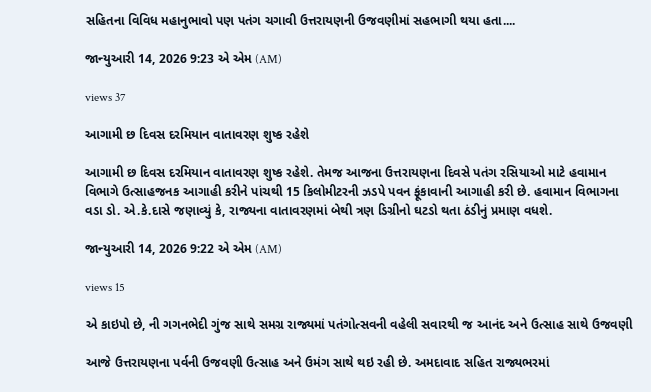સહિતના વિવિધ મહાનુભાવો પણ પતંગ ચગાવી ઉત્તરાયણની ઉજવણીમાં સહભાગી થયા હતા....

જાન્યુઆરી 14, 2026 9:23 એ એમ (AM)

views 37

આગામી છ દિવસ દરમિયાન વાતાવરણ શુષ્ક રહેશે

આગામી છ દિવસ દરમિયાન વાતાવરણ શુષ્ક રહેશે. તેમજ આજના ઉત્તરાયણના દિવસે પતંગ રસિયાઓ માટે હવામાન વિભાગે ઉત્સાહજનક આગાહી કરીને પાંચથી 15 કિલોમીટરની ઝડપે પવન ફૂંકાવાની આગાહી કરી છે. હવામાન વિભાગના વડા ડો. એ.કે.દાસે જણાવ્યું કે, રાજ્યના વાતાવરણમાં બેથી ત્રણ ડિગ્રીનો ઘટડો થતા ઠંડીનું પ્રમાણ વધશે.

જાન્યુઆરી 14, 2026 9:22 એ એમ (AM)

views 15

એ કાઇપો છે, ની ગગનભેદી ગુંજ સાથે સમગ્ર રાજ્યમાં પતંગોત્સવની વહેલી સવારથી જ આનંદ અને ઉત્સાહ સાથે ઉજવણી

આજે ઉત્તરાયણના પર્વની ઉજવણી ઉત્સાહ અને ઉમંગ સાથે થઇ રહી છે. અમદાવાદ સહિત રાજ્યભરમાં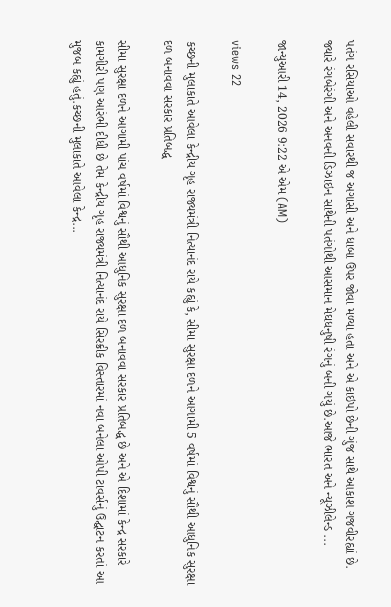પતંગ રસિયાઓ વહેલી સવારથી જ અગાસી અને ધાબા ઉપર જોવા મળ્યા હતા અને એ કાઇપો છેની ગુંજ સાથે આકાશ ગજવીરહ્યાં છે. જ્યારે રંગબેરંગી અને અનવની ડિઝાઇન સાથેની પતંગોથી આસમાન મેઘધનુષી રંગનું બની ગયું છે.આજે ભારત અને ન્યૂઝીલેન્ડ ...

જાન્યુઆરી 14, 2026 9:22 એ એમ (AM)

views 22

કચ્છની મુલાકાતે આવેલા કેન્દ્રીય ગૃહ રાજ્યમંત્રી નિત્યાનંદ રાયે કહ્યું કે, સીમા સુરક્ષા દળને આગામી 5 વર્ષમાં વિશ્વનું સૌથી આધુનિક સુરક્ષા દળ બનાવવા સરકાર પ્રતિબદ્ધ

સીમા સુરક્ષા દળને આગામી પાંચ વર્ષમાં વિશ્વનું સૌથી આધુનિક સુરક્ષા દળ બનાવવા સરકાર પ્રતિબદ્ધ છે અને એ દિશામાં કેન્દ્ર સરકારે કામગીરી પણ આરંભી દીધી છે તેમ કેન્દ્રીય ગૃહ રાજ્યમંત્રી નિત્યાનંદ રાયે સિરક્રીક વિસ્તારમાં નવા બનેલા ઓપી ટાવર્સનું ઉદ્ઘાટન કરતાં આ મુજબ કહ્યું હતું.કચ્છની મુલાકાતે આવેલા કેન્દ્ર...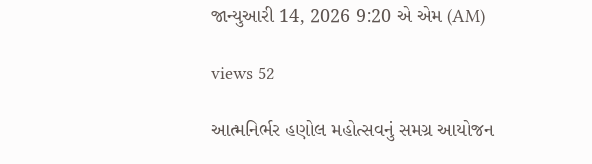જાન્યુઆરી 14, 2026 9:20 એ એમ (AM)

views 52

આત્મનિર્ભર હણોલ મહોત્સવનું સમગ્ર આયોજન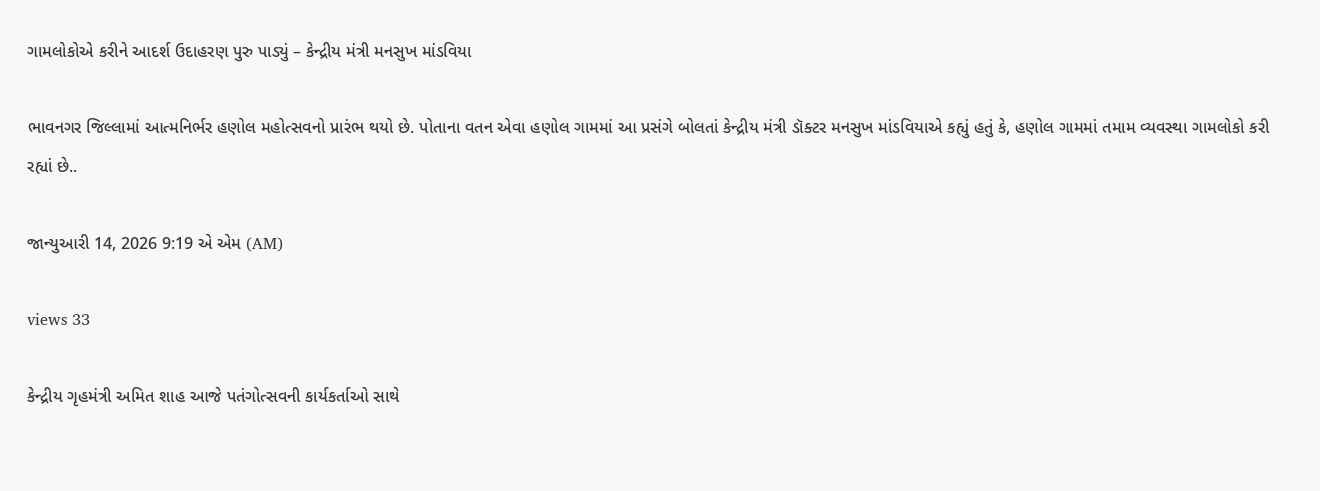ગામલોકોએ કરીને આદર્શ ઉદાહરણ પુરુ પાડ્યું – કેન્દ્રીય મંત્રી મનસુખ માંડવિયા

ભાવનગર જિલ્લામાં આત્મનિર્ભર હણોલ મહોત્સવનો પ્રારંભ થયો છે. પોતાના વતન એવા હણોલ ગામમાં આ પ્રસંગે બોલતાં કેન્દ્રીય મંત્રી ડૉક્ટર મનસુખ માંડવિયાએ કહ્યું હતું કે, હણોલ ગામમાં તમામ વ્યવસ્થા ગામલોકો કરી રહ્યાં છે..

જાન્યુઆરી 14, 2026 9:19 એ એમ (AM)

views 33

કેન્દ્રીય ગૃહમંત્રી અમિત શાહ આજે પતંગોત્સવની કાર્યકર્તાઓ સાથે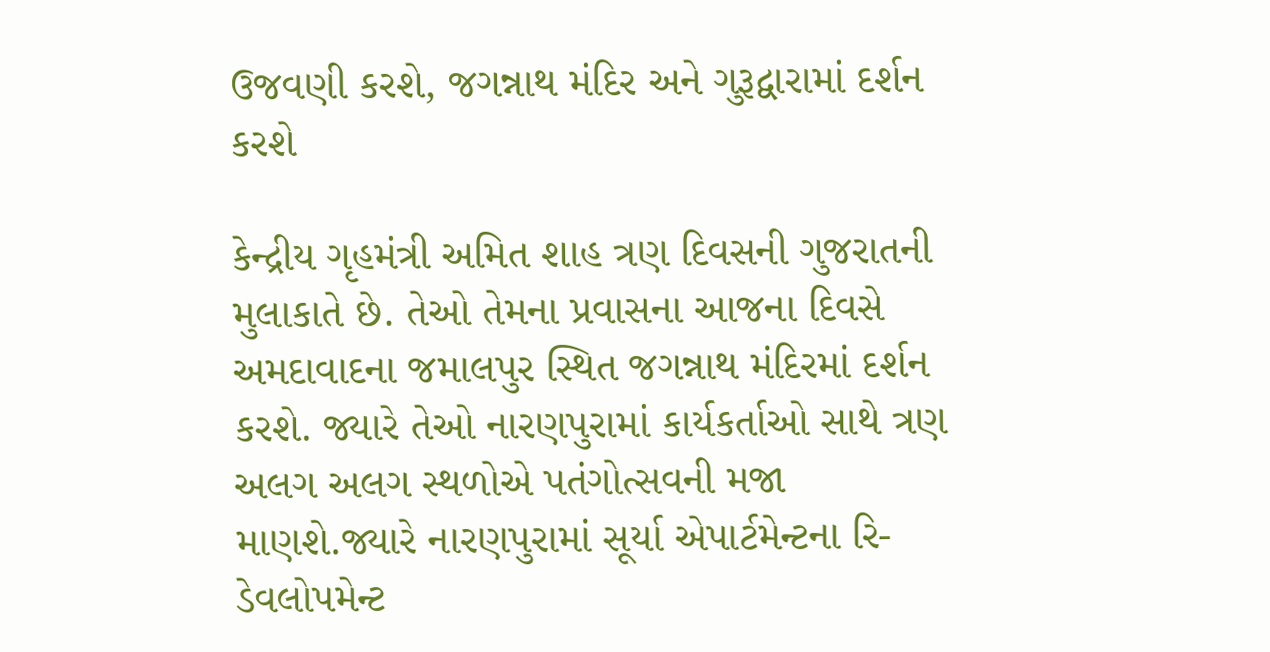ઉજવણી કરશે, જગન્નાથ મંદિર અને ગુરૂદ્વારામાં દર્શન કરશે

કેન્દ્રીય ગૃહમંત્રી અમિત શાહ ત્રણ દિવસની ગુજરાતની મુલાકાતે છે. તેઓ તેમના પ્રવાસના આજના દિવસે અમદાવાદના જમાલપુર સ્થિત જગન્નાથ મંદિરમાં દર્શન કરશે. જ્યારે તેઓ નારણપુરામાં કાર્યકર્તાઓ સાથે ત્રણ અલગ અલગ સ્થળોએ પતંગોત્સવની મજા માણશે.જ્યારે નારણપુરામાં સૂર્યા એપાર્ટમેન્ટના રિ-ડેવલોપમેન્ટ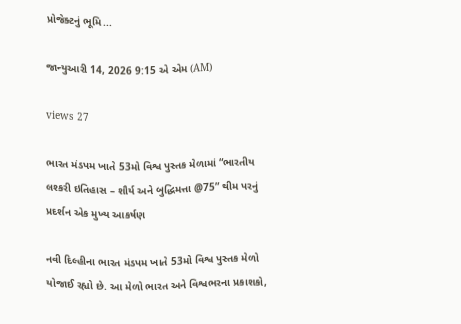પ્રોજેક્ટનું ભૂમિ...

જાન્યુઆરી 14, 2026 9:15 એ એમ (AM)

views 27

ભારત મંડપમ ખાતે 53મો વિશ્વ પુસ્તક મેળામાં “ભારતીય લશ્કરી ઇતિહાસ – શૌર્ય અને બુદ્ધિમત્તા @75” થીમ પરનું પ્રદર્શન એક મુખ્ય આકર્ષણ

નવી દિલ્હીના ભારત મંડપમ ખાતે 53મો વિશ્વ પુસ્તક મેળો યોજાઈ રહ્યો છે. આ મેળો ભારત અને વિશ્વભરના પ્રકાશકો,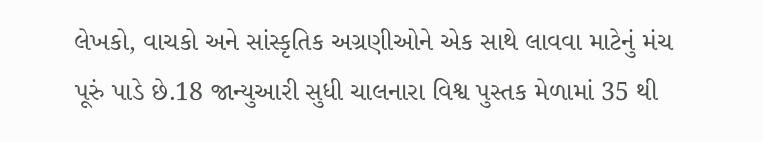લેખકો, વાચકો અને સાંસ્કૃતિક અગ્રણીઓને એક સાથે લાવવા માટેનું મંચ પૂરું પાડે છે.18 જાન્યુઆરી સુધી ચાલનારા વિશ્વ પુસ્તક મેળામાં 35 થી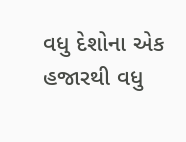વધુ દેશોના એક હજારથી વધુ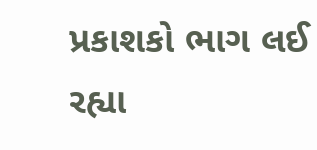પ્રકાશકો ભાગ લઈ રહ્યા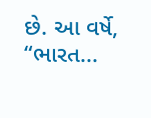છે. આ વર્ષે, “ભારત...